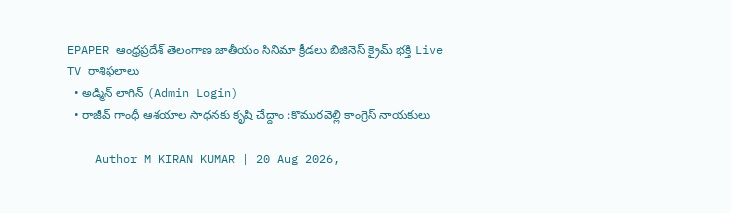EPAPER ఆంధ్రప్రదేశ్ తెలంగాణ జాతీయం సినిమా క్రీడలు బిజినెస్ క్రైమ్ భక్తి Live TV రాశిఫలాలు
  • అడ్మిన్ లాగిన్ (Admin Login)
  • రాజీవ్ గాంధీ ఆశయాల సాధనకు కృషి చేద్దాం :కొమురవెల్లి కాంగ్రెస్ నాయకులు

    Author M KIRAN KUMAR | 20 Aug 2026,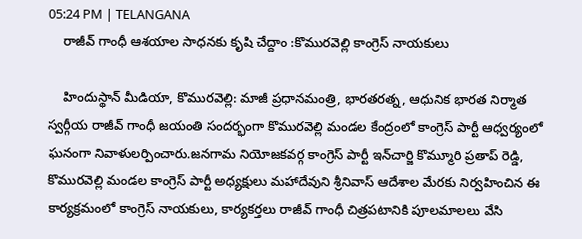05:24 PM | TELANGANA
    రాజీవ్ గాంధీ ఆశయాల సాధనకు కృషి చేద్దాం :కొమురవెల్లి కాంగ్రెస్ నాయకులు

    హిందుస్థాన్ మీడియా, కొమురవెల్లి: మాజీ ప్రధానమంత్రి, భారతరత్న, ఆధునిక భారత నిర్మాత స్వర్గీయ రాజీవ్ గాంధీ జయంతి సందర్భంగా కొమురవెల్లి మండల కేంద్రంలో కాంగ్రెస్ పార్టీ ఆధ్వర్యంలో ఘనంగా నివాళులర్పించారు.జనగామ నియోజకవర్గ కాంగ్రెస్ పార్టీ ఇన్‌చార్జి కొమ్మూరి ప్రతాప్ రెడ్డి, కొమురవెల్లి మండల కాంగ్రెస్ పార్టీ అధ్యక్షులు మహాదేవుని శ్రీనివాస్ ఆదేశాల మేరకు నిర్వహించిన ఈ కార్యక్రమంలో కాంగ్రెస్ నాయకులు, కార్యకర్తలు రాజీవ్ గాంధీ చిత్రపటానికి పూలమాలలు వేసి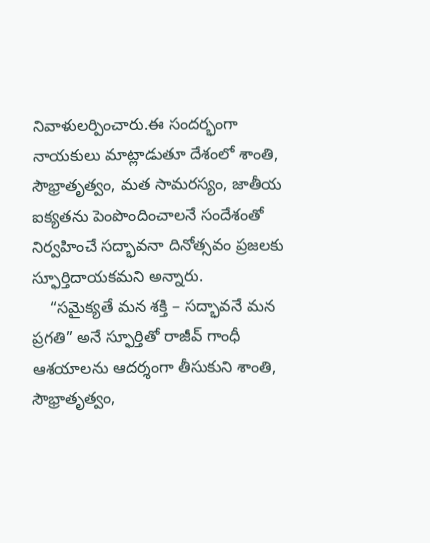నివాళులర్పించారు.ఈ సందర్భంగా నాయకులు మాట్లాడుతూ దేశంలో శాంతి, సౌభ్రాతృత్వం, మత సామరస్యం, జాతీయ ఐక్యతను పెంపొందించాలనే సందేశంతో నిర్వహించే సద్భావనా దినోత్సవం ప్రజలకు స్ఫూర్తిదాయకమని అన్నారు.
    “సమైక్యతే మన శక్తి – సద్భావనే మన ప్రగతి” అనే స్ఫూర్తితో రాజీవ్ గాంధీ ఆశయాలను ఆదర్శంగా తీసుకుని శాంతి, సౌభ్రాతృత్వం,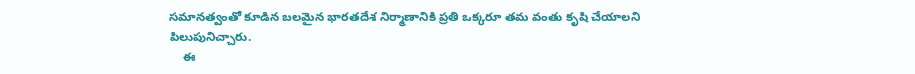సమానత్వంతో కూడిన బలమైన భారతదేశ నిర్మాణానికి ప్రతి ఒక్కరూ తమ వంతు కృషి చేయాలని పిలుపునిచ్చారు.
    ఈ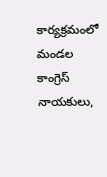కార్యక్రమంలో మండల కాంగ్రెస్ నాయకులు,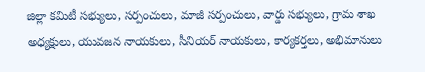జిల్లా కమిటీ సభ్యులు, సర్పంచులు, మాజీ సర్పంచులు, వార్డు సభ్యులు, గ్రామ శాఖ అధ్యక్షులు, యువజన నాయకులు, సీనియర్ నాయకులు, కార్యకర్తలు, అభిమానులు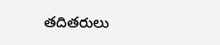తదితరులు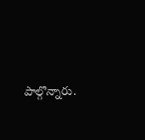పాల్గొన్నారు.